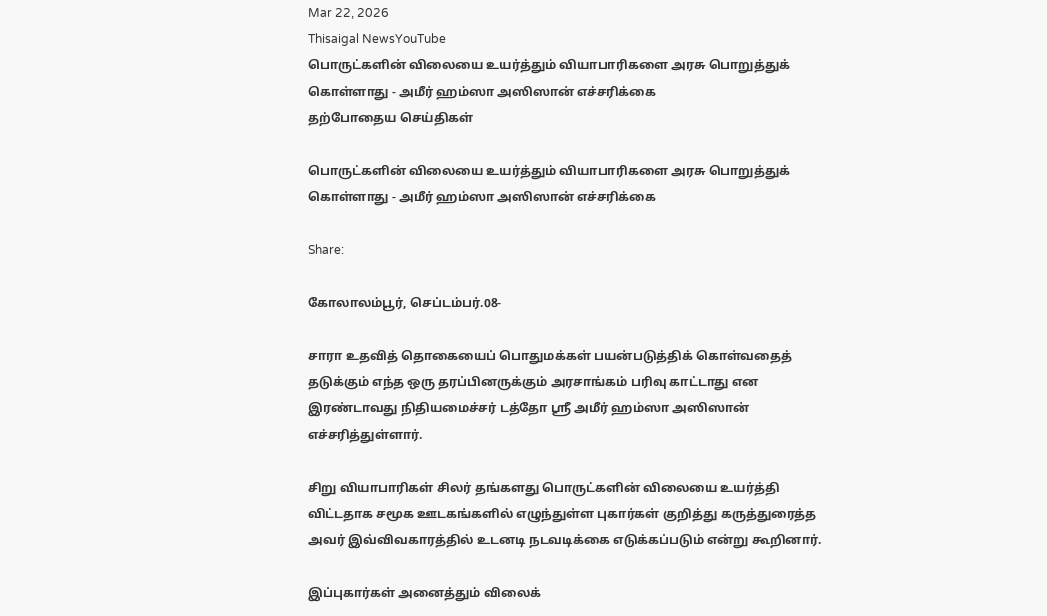Mar 22, 2026
Thisaigal NewsYouTube
பொருட்களின் விலையை உயர்த்தும் வியாபாரிகளை அரசு பொறுத்துக் கொள்ளாது - அமீர் ஹம்ஸா அஸிஸான் எச்சரிக்கை
தற்போதைய செய்திகள்

பொருட்களின் விலையை உயர்த்தும் வியாபாரிகளை அரசு பொறுத்துக் கொள்ளாது - அமீர் ஹம்ஸா அஸிஸான் எச்சரிக்கை

Share:

கோலாலம்பூர், செப்டம்பர்.08-

சாரா உதவித் தொகையைப் பொதுமக்கள் பயன்படுத்திக் கொள்வதைத் தடுக்கும் எந்த ஒரு தரப்பினருக்கும் அரசாங்கம் பரிவு காட்டாது என இரண்டாவது நிதியமைச்சர் டத்தோ ஶ்ரீ அமீர் ஹம்ஸா அஸிஸான் எச்சரித்துள்ளார்.

சிறு வியாபாரிகள் சிலர் தங்களது பொருட்களின் விலையை உயர்த்தி விட்டதாக சமூக ஊடகங்களில் எழுந்துள்ள புகார்கள் குறித்து கருத்துரைத்த அவர் இவ்விவகாரத்தில் உடனடி நடவடிக்கை எடுக்கப்படும் என்று கூறினார்.

இப்புகார்கள் அனைத்தும் விலைக்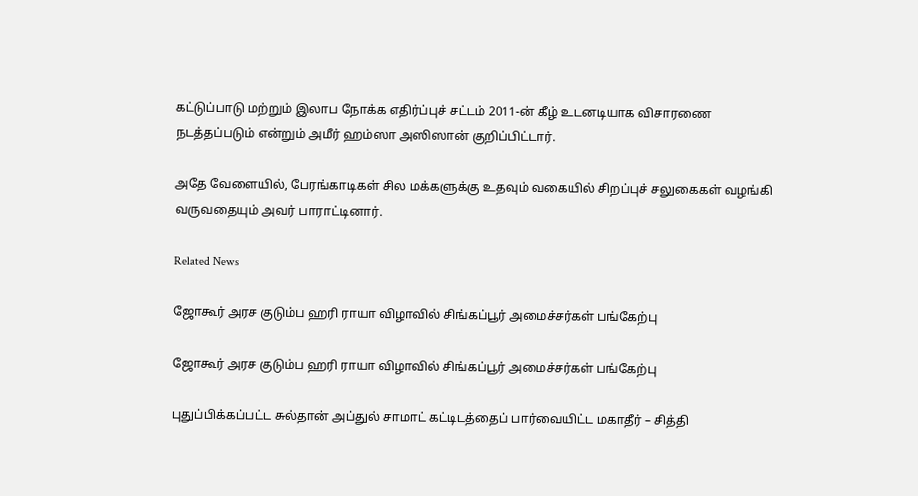கட்டுப்பாடு மற்றும் இலாப நோக்க எதிர்ப்புச் சட்டம் 2011-ன் கீழ் உடனடியாக விசாரணை நடத்தப்படும் என்றும் அமீர் ஹம்ஸா அஸிஸான் குறிப்பிட்டார்.

அதே வேளையில், பேரங்காடிகள் சில மக்களுக்கு உதவும் வகையில் சிறப்புச் சலுகைகள் வழங்கி வருவதையும் அவர் பாராட்டினார்.

Related News

ஜோகூர் அரச குடும்ப ஹரி ராயா விழாவில் சிங்கப்பூர் அமைச்சர்கள் பங்கேற்பு

ஜோகூர் அரச குடும்ப ஹரி ராயா விழாவில் சிங்கப்பூர் அமைச்சர்கள் பங்கேற்பு

புதுப்பிக்கப்பட்ட சுல்தான் அப்துல் சாமாட் கட்டிடத்தைப் பார்வையிட்ட மகாதீர் – சித்தி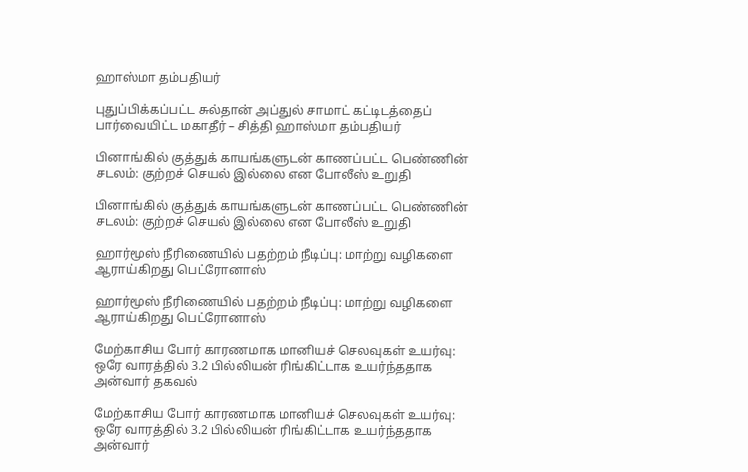ஹாஸ்மா தம்பதியர்

புதுப்பிக்கப்பட்ட சுல்தான் அப்துல் சாமாட் கட்டிடத்தைப் பார்வையிட்ட மகாதீர் – சித்தி ஹாஸ்மா தம்பதியர்

பினாங்கில் குத்துக் காயங்களுடன் காணப்பட்ட பெண்ணின் சடலம்: குற்றச் செயல் இல்லை என போலீஸ் உறுதி

பினாங்கில் குத்துக் காயங்களுடன் காணப்பட்ட பெண்ணின் சடலம்: குற்றச் செயல் இல்லை என போலீஸ் உறுதி

ஹார்மூஸ் நீரிணையில் பதற்றம் நீடிப்பு: மாற்று வழிகளை ஆராய்கிறது பெட்ரோனாஸ்

ஹார்மூஸ் நீரிணையில் பதற்றம் நீடிப்பு: மாற்று வழிகளை ஆராய்கிறது பெட்ரோனாஸ்

மேற்காசிய போர் காரணமாக மானியச் செலவுகள் உயர்வு: ஒரே வாரத்தில் 3.2 பில்லியன் ரிங்கிட்டாக உயர்ந்ததாக அன்வார் தகவல்

மேற்காசிய போர் காரணமாக மானியச் செலவுகள் உயர்வு: ஒரே வாரத்தில் 3.2 பில்லியன் ரிங்கிட்டாக உயர்ந்ததாக அன்வார்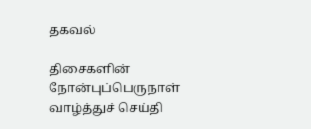தகவல்

திசைகளின் நோன்புப்பெருநாள் வாழ்த்துச் செய்தி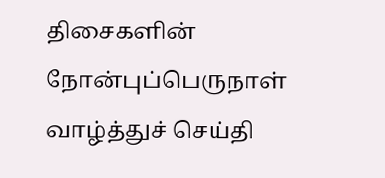திசைகளின் நோன்புப்பெருநாள் வாழ்த்துச் செய்தி